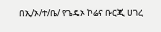በኢ/ኦ/ተ/ቤ/ የጌዴኦ ኮሬና ቡርጂ ሀገረ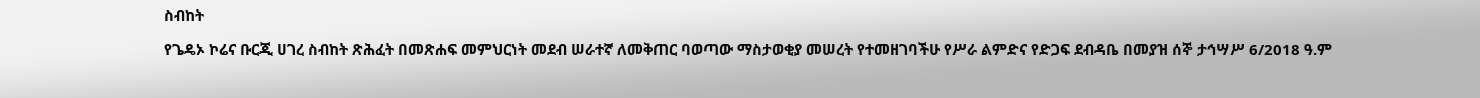ስብከት

የጌዴኦ ኮሬና ቡርጂ ሀገረ ስብከት ጽሕፈት በመጽሐፍ መምህርነት መደብ ሠራተኛ ለመቅጠር ባወጣው ማስታወቂያ መሠረት የተመዘገባችሁ የሥራ ልምድና የድጋፍ ደብዳቤ በመያዝ ሰኞ ታኅሣሥ 6/2018 ዓ.ም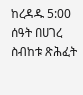ከረዳዱ 5:00 ሰዓት በሀገረ ስብከቱ ጽሕፈት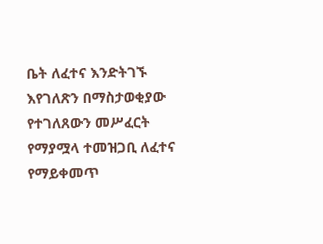ቤት ለፈተና እንድትገኙ እየገለጽን በማስታወቂያው የተገለጸውን መሥፈርት የማያሟላ ተመዝጋቢ ለፈተና የማይቀመጥ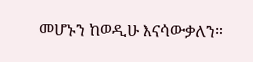መሆኑን ከወዲሁ እናሳውቃለን።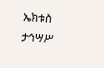ኤክቱስ ታኅሣሥ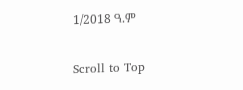1/2018 ዓ.ም

Scroll to Top